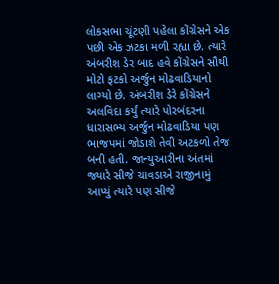લોકસભા ચૂંટણી પહેલા કોંગ્રેસને એક પછી એક ઝટકા મળી રહ્યા છે. ત્યારે અંબરીશ ડેર બાદ હવે કોંગ્રેસને સૌથી મોટો ફટકો અર્જુન મોઢવાડિયાનો લાગ્યો છે. અંબરીશ ડેરે કોંગ્રેસને અલવિદા કર્યું ત્યારે પોરબંદરના ધારાસભ્ય અર્જુન મોઢવાડિયા પણ ભાજપમાં જોડાશે તેવી અટકળો તેજ બની હતી. જાન્યુઆરીના અંતમાં જ્યારે સીજે ચાવડાએ રાજીનામું આપ્યું ત્યારે પણ સીજે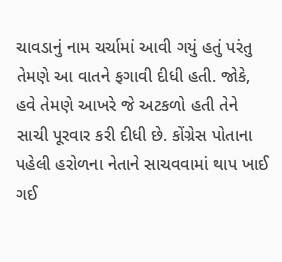ચાવડાનું નામ ચર્ચામાં આવી ગયું હતું પરંતુ તેમણે આ વાતને ફગાવી દીધી હતી. જોકે, હવે તેમણે આખરે જે અટકળો હતી તેને સાચી પૂરવાર કરી દીધી છે. કોંગ્રેસ પોતાના પહેલી હરોળના નેતાને સાચવવામાં થાપ ખાઈ ગઈ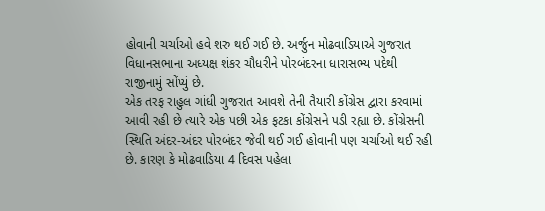હોવાની ચર્ચાઓ હવે શરુ થઈ ગઈ છે. અર્જુન મોઢવાડિયાએ ગુજરાત વિધાનસભાના અધ્યક્ષ શંકર ચૌધરીને પોરબંદરના ધારાસભ્ય પદેથી રાજીનામું સોંપ્યું છે.
એક તરફ રાહુલ ગાંધી ગુજરાત આવશે તેની તૈયારી કોંગ્રેસ દ્વારા કરવામાં આવી રહી છે ત્યારે એક પછી એક ફટકા કોંગ્રેસને પડી રહ્યા છે. કોંગ્રેસની સ્થિતિ અંદર-અંદર પોરબંદર જેવી થઈ ગઈ હોવાની પણ ચર્ચાઓ થઈ રહી છે. કારણ કે મોઢવાડિયા 4 દિવસ પહેલા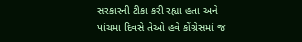સરકારની ટીકા કરી રહ્યા હતા અને પાંચમા દિવસે તેઓ હવે કોંગ્રેસમાં જ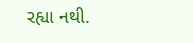રહ્યા નથી.